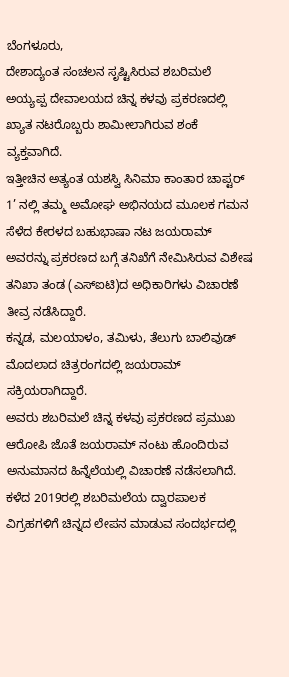ಬೆಂಗಳೂರು,
ದೇಶಾದ್ಯಂತ ಸಂಚಲನ ಸೃಷ್ಟಿಸಿರುವ ಶಬರಿಮಲೆ ಅಯ್ಯಪ್ಪ ದೇವಾಲಯದ ಚಿನ್ನ ಕಳವು ಪ್ರಕರಣದಲ್ಲಿ ಖ್ಯಾತ ನಟರೊಬ್ಬರು ಶಾಮೀಲಾಗಿರುವ ಶಂಕೆ ವ್ಯಕ್ತವಾಗಿದೆ.
ಇತ್ತೀಚಿನ ಅತ್ಯಂತ ಯಶಸ್ವಿ ಸಿನಿಮಾ ಕಾಂತಾರ ಚಾಪ್ಟರ್ 1’ ನಲ್ಲಿ ತಮ್ಮ ಅಮೋಘ ಅಭಿನಯದ ಮೂಲಕ ಗಮನ ಸೆಳೆದ ಕೇರಳದ ಬಹುಭಾಷಾ ನಟ ಜಯರಾಮ್ ಅವರನ್ನು ಪ್ರಕರಣದ ಬಗ್ಗೆ ತನಿಖೆಗೆ ನೇಮಿಸಿರುವ ವಿಶೇಷ ತನಿಖಾ ತಂಡ (ಎಸ್ಐಟಿ)ದ ಅಧಿಕಾರಿಗಳು ವಿಚಾರಣೆ ತೀವ್ರ ನಡೆಸಿದ್ದಾರೆ.
ಕನ್ನಡ, ಮಲಯಾಳಂ, ತಮಿಳು, ತೆಲುಗು ಬಾಲಿವುಡ್ ಮೊದಲಾದ ಚಿತ್ರರಂಗದಲ್ಲಿ ಜಯರಾಮ್ ಸಕ್ರಿಯರಾಗಿದ್ದಾರೆ.
ಅವರು ಶಬರಿಮಲೆ ಚಿನ್ನ ಕಳವು ಪ್ರಕರಣದ ಪ್ರಮುಖ ಆರೋಪಿ ಜೊತೆ ಜಯರಾಮ್ ನಂಟು ಹೊಂದಿರುವ ಅನುಮಾನದ ಹಿನ್ನೆಲೆಯಲ್ಲಿ ವಿಚಾರಣೆ ನಡೆಸಲಾಗಿದೆ.
ಕಳೆದ 2019ರಲ್ಲಿ ಶಬರಿಮಲೆಯ ದ್ವಾರಪಾಲಕ ವಿಗ್ರಹಗಳಿಗೆ ಚಿನ್ನದ ಲೇಪನ ಮಾಡುವ ಸಂದರ್ಭದಲ್ಲಿ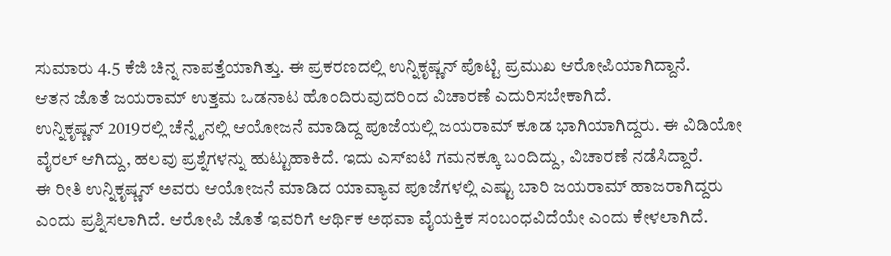ಸುಮಾರು 4.5 ಕೆಜಿ ಚಿನ್ನ ನಾಪತ್ತೆಯಾಗಿತ್ತು. ಈ ಪ್ರಕರಣದಲ್ಲಿ ಉನ್ನಿಕೃಷ್ಣನ್ ಪೊಟ್ಟಿ ಪ್ರಮುಖ ಆರೋಪಿಯಾಗಿದ್ದಾನೆ.
ಆತನ ಜೊತೆ ಜಯರಾಮ್ ಉತ್ತಮ ಒಡನಾಟ ಹೊಂದಿರುವುದರಿಂದ ವಿಚಾರಣೆ ಎದುರಿಸಬೇಕಾಗಿದೆ.
ಉನ್ನಿಕೃಷ್ಣನ್ 2019ರಲ್ಲಿ ಚೆನ್ನೈನಲ್ಲಿ ಆಯೋಜನೆ ಮಾಡಿದ್ದ ಪೂಜೆಯಲ್ಲಿ ಜಯರಾಮ್ ಕೂಡ ಭಾಗಿಯಾಗಿದ್ದರು. ಈ ವಿಡಿಯೋ ವೈರಲ್ ಆಗಿದ್ದು, ಹಲವು ಪ್ರಶ್ನೆಗಳನ್ನು ಹುಟ್ಟುಹಾಕಿದೆ. ಇದು ಎಸ್ಐಟಿ ಗಮನಕ್ಕೂ ಬಂದಿದ್ದು, ವಿಚಾರಣೆ ನಡೆಸಿದ್ದಾರೆ.
ಈ ರೀತಿ ಉನ್ನಿಕೃಷ್ಣನ್ ಅವರು ಆಯೋಜನೆ ಮಾಡಿದ ಯಾವ್ಯಾವ ಪೂಜೆಗಳಲ್ಲಿ ಎಷ್ಟು ಬಾರಿ ಜಯರಾಮ್ ಹಾಜರಾಗಿದ್ದರು ಎಂದು ಪ್ರಶ್ನಿಸಲಾಗಿದೆ. ಆರೋಪಿ ಜೊತೆ ಇವರಿಗೆ ಆರ್ಥಿಕ ಅಥವಾ ವೈಯಕ್ತಿಕ ಸಂಬಂಧವಿದೆಯೇ ಎಂದು ಕೇಳಲಾಗಿದೆ.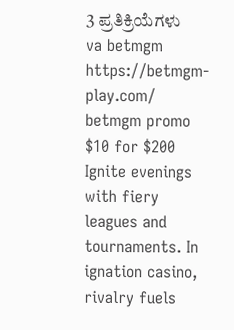3 ಪ್ರತಿಕ್ರಿಯೆಗಳು
va betmgm https://betmgm-play.com/ betmgm promo $10 for $200
Ignite evenings with fiery leagues and tournaments. In ignation casino, rivalry fuels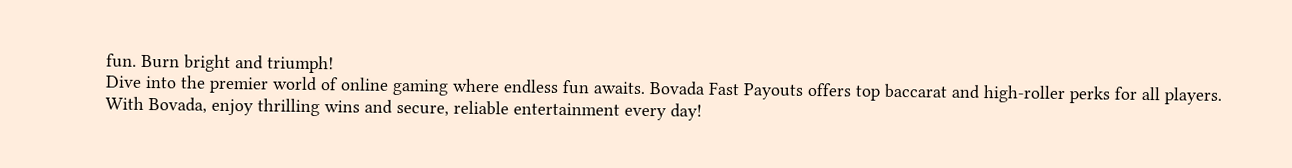fun. Burn bright and triumph!
Dive into the premier world of online gaming where endless fun awaits. Bovada Fast Payouts offers top baccarat and high-roller perks for all players. With Bovada, enjoy thrilling wins and secure, reliable entertainment every day!